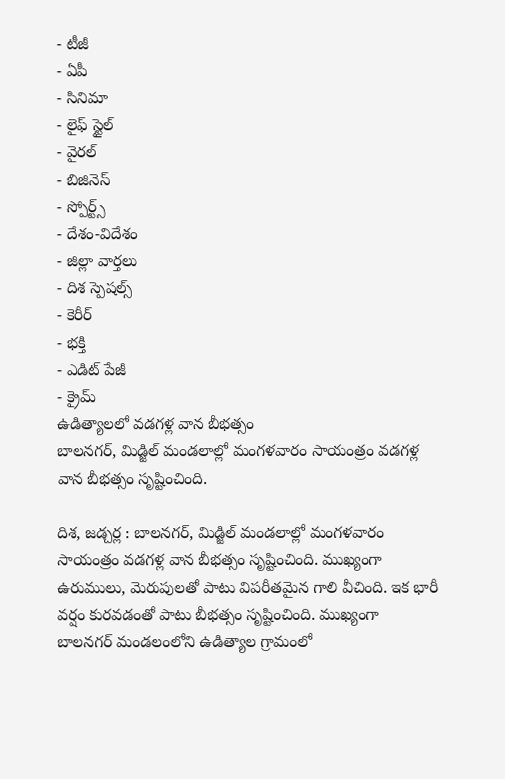- టీజీ
- ఏపీ
- సినిమా
- లైఫ్ స్టైల్
- వైరల్
- బిజినెస్
- స్పోర్ట్స్
- దేశం-విదేశం
- జిల్లా వార్తలు
- దిశ స్పెషల్స్
- కెరీర్
- భక్తి
- ఎడిట్ పేజీ
- క్రైమ్
ఉడిత్యాలలో వడగళ్ల వాన బీభత్సం
బాలనగర్, మిడ్జిల్ మండలాల్లో మంగళవారం సాయంత్రం వడగళ్ల వాన బీభత్సం సృష్టించింది.

దిశ, జడ్చర్ల : బాలనగర్, మిడ్జిల్ మండలాల్లో మంగళవారం సాయంత్రం వడగళ్ల వాన బీభత్సం సృష్టించింది. ముఖ్యంగా ఉరుములు, మెరుపులతో పాటు విపరీతమైన గాలి వీచింది. ఇక భారీ వర్షం కురవడంతో పాటు బీభత్సం సృష్టించింది. ముఖ్యంగా బాలనగర్ మండలంలోని ఉడిత్యాల గ్రామంలో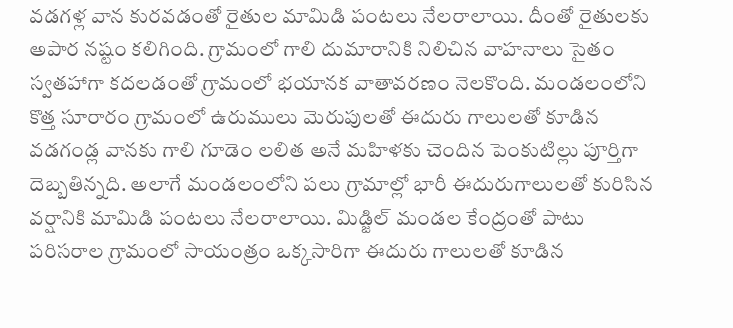వడగళ్ల వాన కురవడంతో రైతుల మామిడి పంటలు నేలరాలాయి. దీంతో రైతులకు అపార నష్టం కలిగింది. గ్రామంలో గాలి దుమారానికి నిలిచిన వాహనాలు సైతం స్వతహాగా కదలడంతో గ్రామంలో భయానక వాతావరణం నెలకొంది. మండలంలోని కొత్త సూరారం గ్రామంలో ఉరుములు మెరుపులతో ఈదురు గాలులతో కూడిన వడగండ్ల వానకు గాలి గూడెం లలిత అనే మహిళకు చెందిన పెంకుటిల్లు పూర్తిగా దెబ్బతిన్నది. అలాగే మండలంలోని పలు గ్రామాల్లో భారీ ఈదురుగాలులతో కురిసిన వర్షానికి మామిడి పంటలు నేలరాలాయి. మిడ్జిల్ మండల కేంద్రంతో పాటు పరిసరాల గ్రామంలో సాయంత్రం ఒక్కసారిగా ఈదురు గాలులతో కూడిన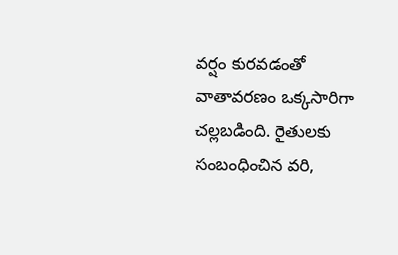వర్షం కురవడంతో వాతావరణం ఒక్కసారిగా చల్లబడింది. రైతులకు సంబంధించిన వరి,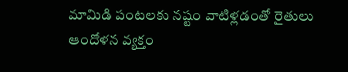మామిడి పంటలకు నష్టం వాటిళ్లడంతో రైతులు ఆందోళన వ్యక్తం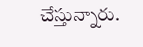చేస్తున్నారు.